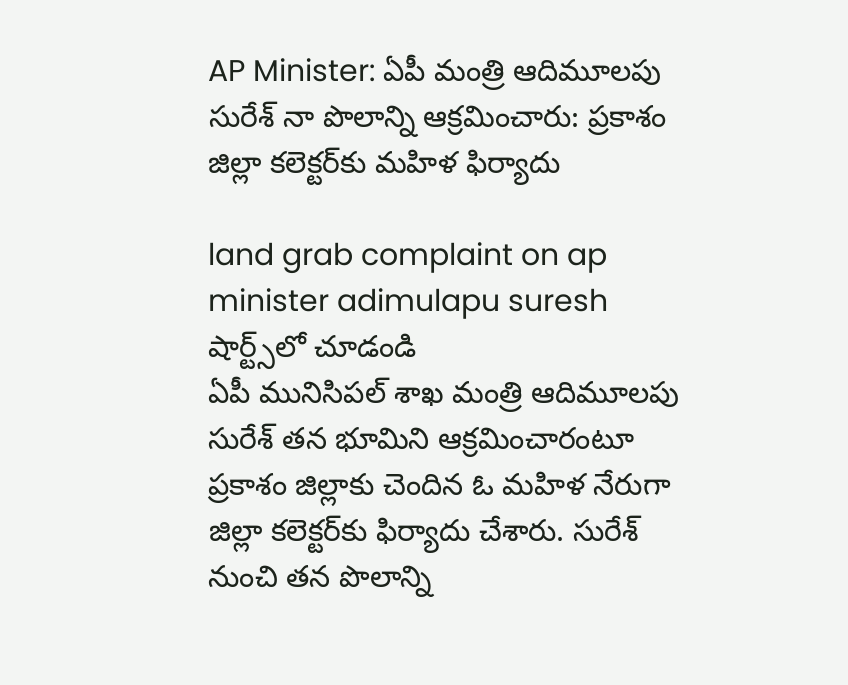AP Minister: ఏపీ మంత్రి ఆదిమూల‌పు సురేశ్ నా పొలాన్ని ఆక్ర‌మించారు: ప్ర‌కాశం జిల్లా క‌లెక్ట‌ర్‌కు మ‌హిళ ఫిర్యాదు

land grab complaint on ap minister adimulapu suresh
షార్ట్స్‌లో చూడండి
ఏపీ మునిసిప‌ల్ శాఖ మంత్రి ఆదిమూల‌పు సురేశ్ త‌న భూమిని ఆక్ర‌మించారంటూ ప్ర‌కాశం జిల్లాకు చెందిన ఓ మ‌హిళ నేరుగా జిల్లా క‌లెక్ట‌ర్‌కు ఫిర్యాదు చేశారు. సురేశ్ నుంచి త‌న పొలాన్ని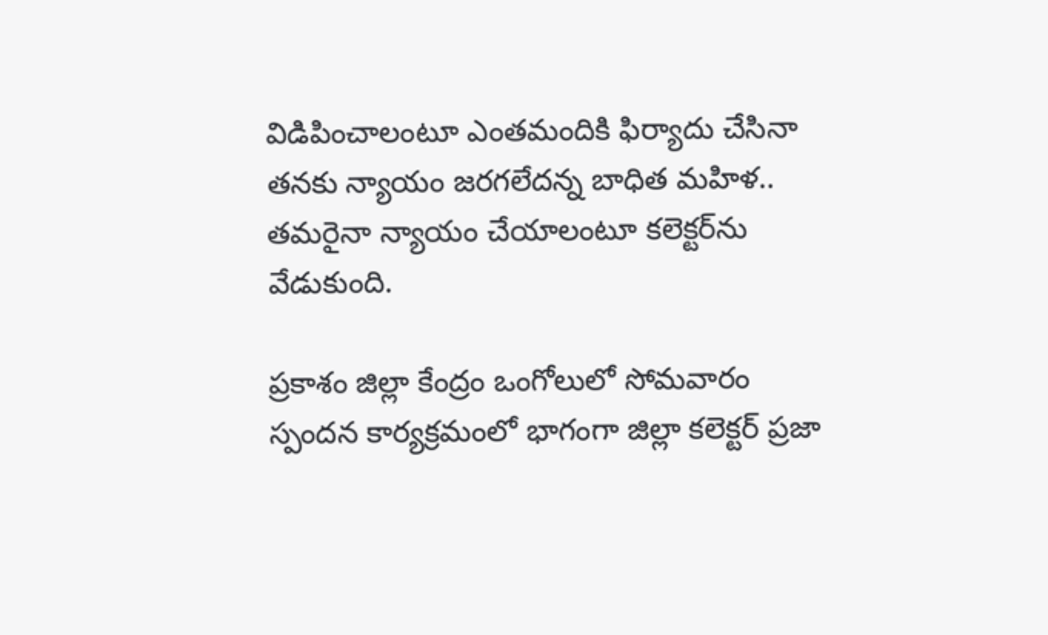విడిపించాలంటూ ఎంత‌మందికి ఫిర్యాదు చేసినా త‌న‌కు న్యాయం జ‌ర‌గ‌లేద‌న్న బాధిత మ‌హిళ‌.. త‌మ‌రైనా న్యాయం చేయాలంటూ క‌లెక్ట‌ర్‌ను వేడుకుంది.

ప్ర‌కాశం జిల్లా కేంద్రం ఒంగోలులో సోమ‌వారం స్పంద‌న కార్య‌క్ర‌మంలో భాగంగా జిల్లా కలెక్ట‌ర్ ప్ర‌జా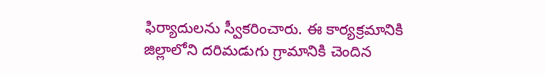ఫిర్యాదుల‌ను స్వీక‌రించారు. ఈ కార్య‌క్ర‌మానికి జిల్లాలోని ద‌రిమ‌డుగు గ్రామానికి చెందిన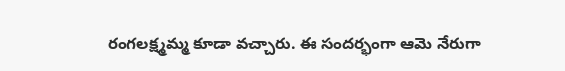రంగ‌ల‌క్ష్మ‌మ్మ కూడా వ‌చ్చారు. ఈ సంద‌ర్భంగా ఆమె నేరుగా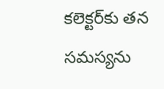క‌లెక్ట‌ర్‌కు త‌న స‌మ‌స్య‌ను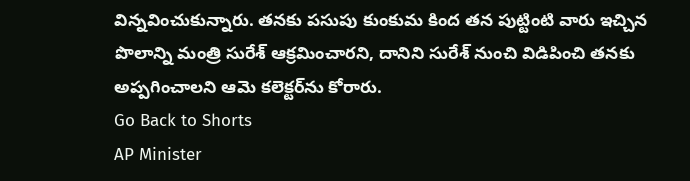విన్న‌వించుకున్నారు. త‌న‌కు ప‌సుపు కుంకుమ కింద త‌న పుట్టింటి వారు ఇచ్చిన పొలాన్ని మంత్రి సురేశ్ ఆక్ర‌మించార‌ని, దానిని సురేశ్ నుంచి విడిపించి త‌న‌కు అప్ప‌గించాల‌ని ఆమె క‌లెక్ట‌ర్‌ను కోరారు.
Go Back to Shorts
AP Minister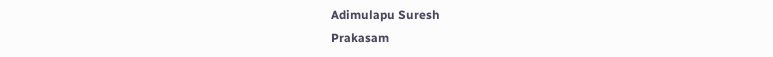Adimulapu Suresh
Prakasam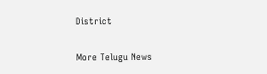District

More Telugu News